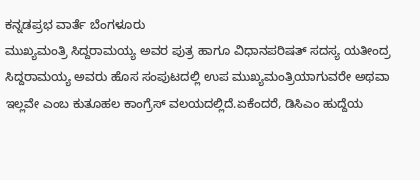ಕನ್ನಡಪ್ರಭ ವಾರ್ತೆ ಬೆಂಗಳೂರು
ಮುಖ್ಯಮಂತ್ರಿ ಸಿದ್ದರಾಮಯ್ಯ ಅವರ ಪುತ್ರ ಹಾಗೂ ವಿಧಾನಪರಿಷತ್ ಸದಸ್ಯ ಯತೀಂದ್ರ ಸಿದ್ದರಾಮಯ್ಯ ಅವರು ಹೊಸ ಸಂಪುಟದಲ್ಲಿ ಉಪ ಮುಖ್ಯಮಂತ್ರಿಯಾಗುವರೇ ಅಥವಾ ಇಲ್ಲವೇ ಎಂಬ ಕುತೂಹಲ ಕಾಂಗ್ರೆಸ್ ವಲಯದಲ್ಲಿದೆ.ಏಕೆಂದರೆ, ಡಿಸಿಎಂ ಹುದ್ದೆಯ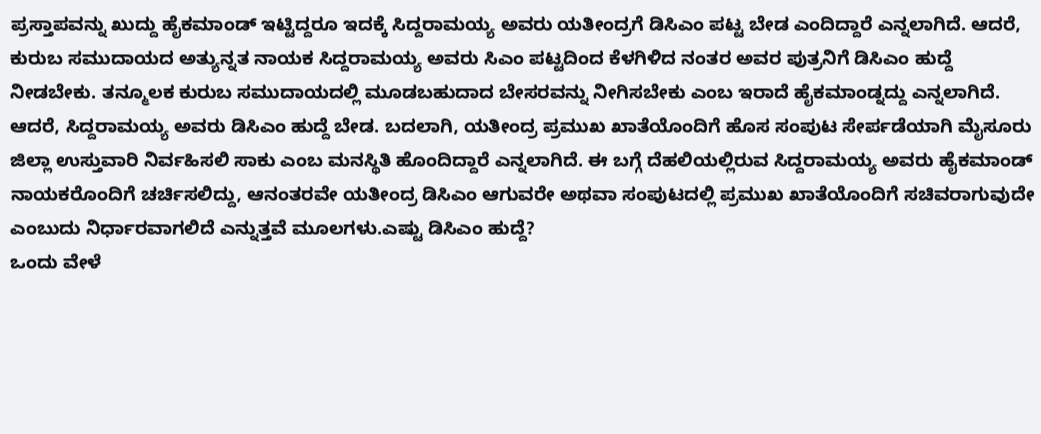ಪ್ರಸ್ತಾಪವನ್ನು ಖುದ್ದು ಹೈಕಮಾಂಡ್ ಇಟ್ಟಿದ್ದರೂ ಇದಕ್ಕೆ ಸಿದ್ದರಾಮಯ್ಯ ಅವರು ಯತೀಂದ್ರಗೆ ಡಿಸಿಎಂ ಪಟ್ಟ ಬೇಡ ಎಂದಿದ್ದಾರೆ ಎನ್ನಲಾಗಿದೆ. ಆದರೆ, ಕುರುಬ ಸಮುದಾಯದ ಅತ್ಯುನ್ನತ ನಾಯಕ ಸಿದ್ದರಾಮಯ್ಯ ಅವರು ಸಿಎಂ ಪಟ್ಟದಿಂದ ಕೆಳಗಿಳಿದ ನಂತರ ಅವರ ಪುತ್ರನಿಗೆ ಡಿಸಿಎಂ ಹುದ್ದೆ ನೀಡಬೇಕು. ತನ್ಮೂಲಕ ಕುರುಬ ಸಮುದಾಯದಲ್ಲಿ ಮೂಡಬಹುದಾದ ಬೇಸರವನ್ನು ನೀಗಿಸಬೇಕು ಎಂಬ ಇರಾದೆ ಹೈಕಮಾಂಡ್ನದ್ದು ಎನ್ನಲಾಗಿದೆ.
ಆದರೆ, ಸಿದ್ದರಾಮಯ್ಯ ಅವರು ಡಿಸಿಎಂ ಹುದ್ದೆ ಬೇಡ. ಬದಲಾಗಿ, ಯತೀಂದ್ರ ಪ್ರಮುಖ ಖಾತೆಯೊಂದಿಗೆ ಹೊಸ ಸಂಪುಟ ಸೇರ್ಪಡೆಯಾಗಿ ಮೈಸೂರು ಜಿಲ್ಲಾ ಉಸ್ತುವಾರಿ ನಿರ್ವಹಿಸಲಿ ಸಾಕು ಎಂಬ ಮನಸ್ಥಿತಿ ಹೊಂದಿದ್ದಾರೆ ಎನ್ನಲಾಗಿದೆ. ಈ ಬಗ್ಗೆ ದೆಹಲಿಯಲ್ಲಿರುವ ಸಿದ್ದರಾಮಯ್ಯ ಅವರು ಹೈಕಮಾಂಡ್ ನಾಯಕರೊಂದಿಗೆ ಚರ್ಚಿಸಲಿದ್ದು, ಆನಂತರವೇ ಯತೀಂದ್ರ ಡಿಸಿಎಂ ಆಗುವರೇ ಅಥವಾ ಸಂಪುಟದಲ್ಲಿ ಪ್ರಮುಖ ಖಾತೆಯೊಂದಿಗೆ ಸಚಿವರಾಗುವುದೇ ಎಂಬುದು ನಿರ್ಧಾರವಾಗಲಿದೆ ಎನ್ನುತ್ತವೆ ಮೂಲಗಳು.ಎಷ್ಟು ಡಿಸಿಎಂ ಹುದ್ದೆ?
ಒಂದು ವೇಳೆ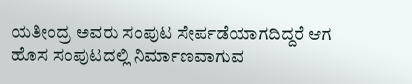ಯತೀಂದ್ರ ಅವರು ಸಂಪುಟ ಸೇರ್ಪಡೆಯಾಗದಿದ್ದರೆ ಆಗ ಹೊಸ ಸಂಪುಟದಲ್ಲಿ ನಿರ್ಮಾಣವಾಗುವ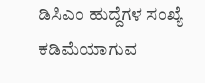ಡಿಸಿಎಂ ಹುದ್ದೆಗಳ ಸಂಖ್ಯೆ ಕಡಿಮೆಯಾಗುವ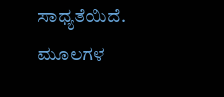ಸಾಧ್ಯತೆಯಿದೆ. ಮೂಲಗಳ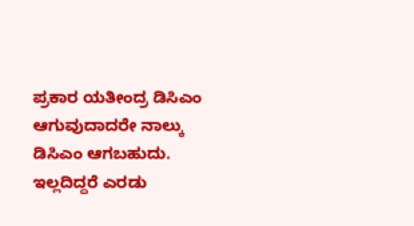ಪ್ರಕಾರ ಯತೀಂದ್ರ ಡಿಸಿಎಂ ಆಗುವುದಾದರೇ ನಾಲ್ಕು ಡಿಸಿಎಂ ಆಗಬಹುದು. ಇಲ್ಲದಿದ್ದರೆ ಎರಡು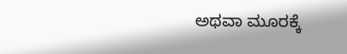ಅಥವಾ ಮೂರಕ್ಕೆ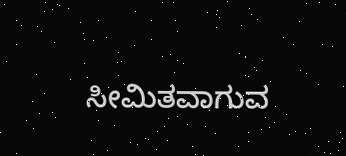ಸೀಮಿತವಾಗುವ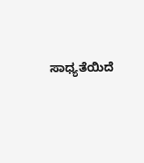ಸಾಧ್ಯತೆಯಿದೆ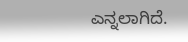ಎನ್ನಲಾಗಿದೆ.